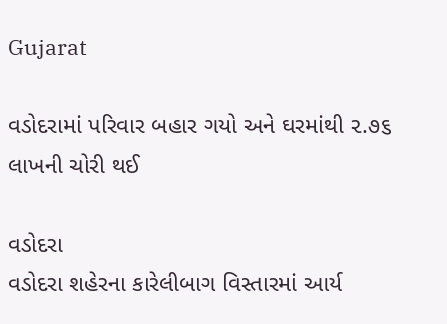Gujarat

વડોદરામાં પરિવાર બહાર ગયો અને ઘરમાંથી ૨.૭૬ લાખની ચોરી થઈ

વડોદરા
વડોદરા શહેરના કારેલીબાગ વિસ્તારમાં આર્ય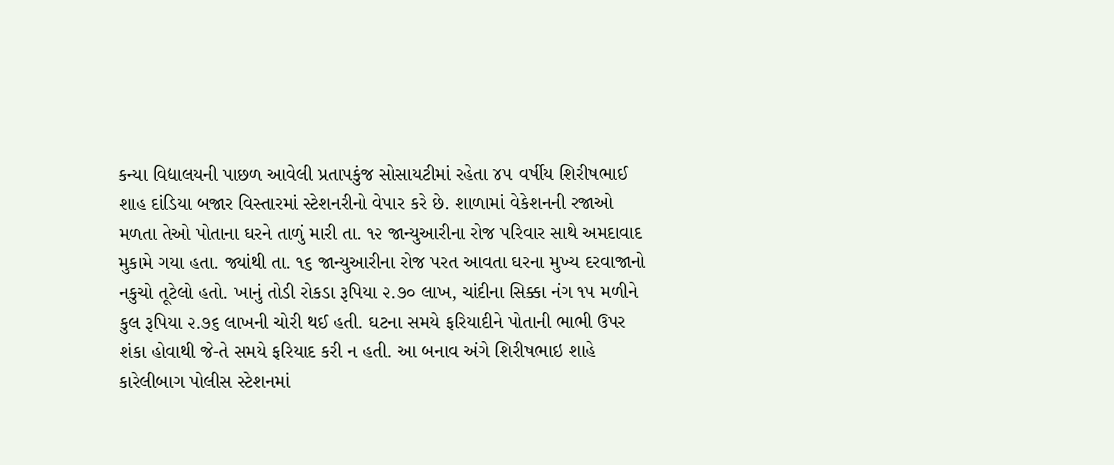કન્યા વિદ્યાલયની પાછળ આવેલી પ્રતાપકુંજ સોસાયટીમાં રહેતા ૪૫ વર્ષીય શિરીષભાઈ શાહ દાંડિયા બજાર વિસ્તારમાં સ્ટેશનરીનો વેપાર કરે છે. શાળામાં વેકેશનની રજાઓ મળતા તેઓ પોતાના ઘરને તાળું મારી તા. ૧૨ જાન્યુઆરીના રોજ પરિવાર સાથે અમદાવાદ મુકામે ગયા હતા. જ્યાંથી તા. ૧૬ જાન્યુઆરીના રોજ પરત આવતા ઘરના મુખ્ય દરવાજાનો નકુચો તૂટેલો હતો. ખાનું તોડી રોકડા રૂપિયા ૨.૭૦ લાખ, ચાંદીના સિક્કા નંગ ૧૫ મળીને કુલ રૂપિયા ૨.૭૬ લાખની ચોરી થઈ હતી. ઘટના સમયે ફરિયાદીને પોતાની ભાભી ઉપર શંકા હોવાથી જે-તે સમયે ફરિયાદ કરી ન હતી. આ બનાવ અંગે શિરીષભાઇ શાહે કારેલીબાગ પોલીસ સ્ટેશનમાં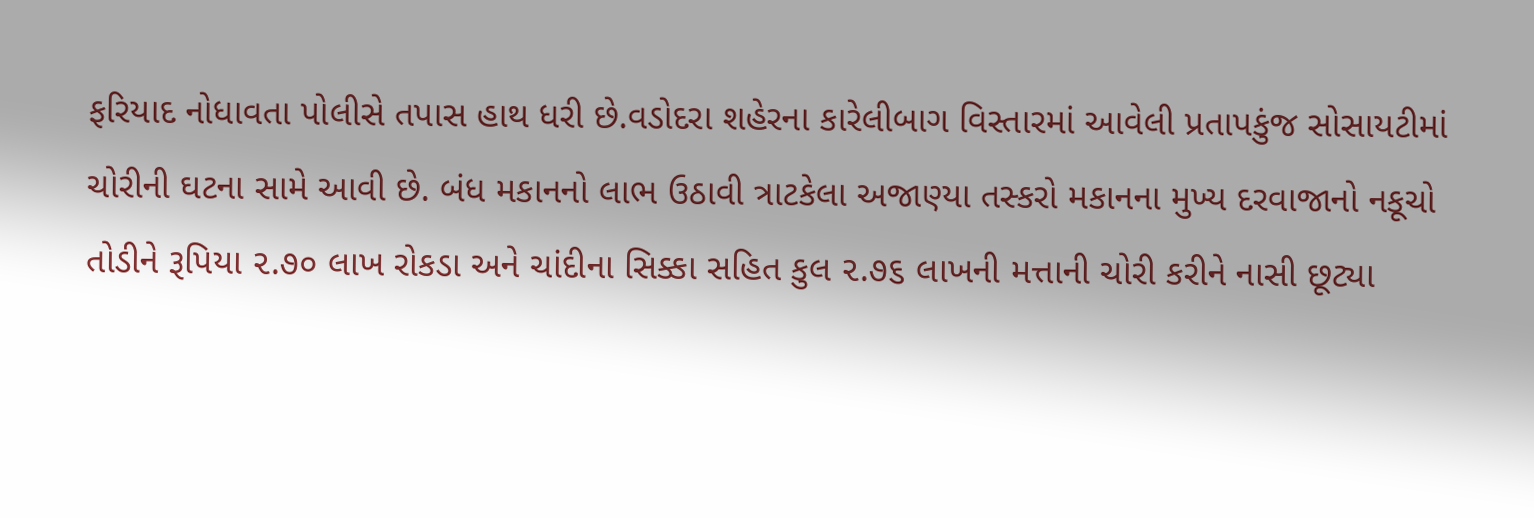ફરિયાદ નોધાવતા પોલીસે તપાસ હાથ ધરી છે.વડોદરા શહેરના કારેલીબાગ વિસ્તારમાં આવેલી પ્રતાપકુંજ સોસાયટીમાં ચોરીની ઘટના સામે આવી છે. બંધ મકાનનો લાભ ઉઠાવી ત્રાટકેલા અજાણ્યા તસ્કરો મકાનના મુખ્ય દરવાજાનો નકૂચો તોડીને રૂપિયા ૨.૭૦ લાખ રોકડા અને ચાંદીના સિક્કા સહિત કુલ ૨.૭૬ લાખની મત્તાની ચોરી કરીને નાસી છૂટ્યા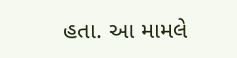હતા. આ મામલે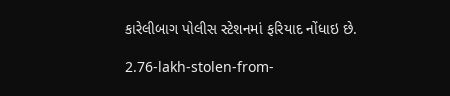કારેલીબાગ પોલીસ સ્ટેશનમાં ફરિયાદ નોંધાઇ છે.

2.76-lakh-stolen-from-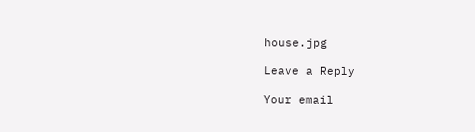house.jpg

Leave a Reply

Your email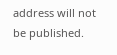address will not be published.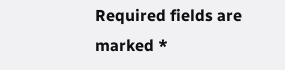Required fields are marked *